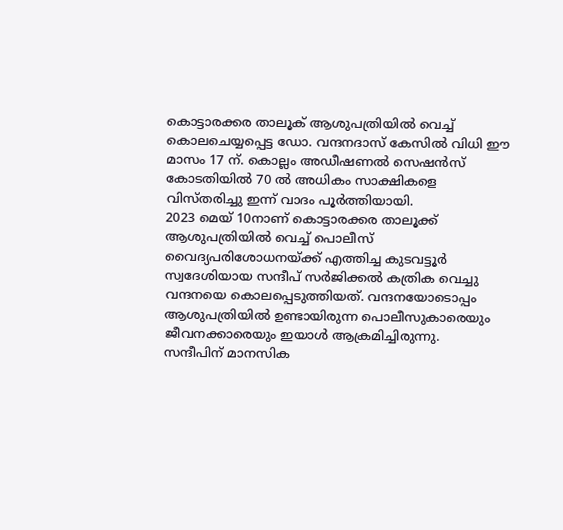കൊട്ടാരക്കര താലൂക് ആശുപത്രിയിൽ വെച്ച് കൊലചെയ്യപ്പെട്ട ഡോ. വന്ദനദാസ് കേസിൽ വിധി ഈ മാസം 17 ന്. കൊല്ലം അഡീഷണൽ സെഷൻസ് കോടതിയിൽ 70 ൽ അധികം സാക്ഷികളെ വിസ്തരിച്ചു ഇന്ന് വാദം പൂർത്തിയായി.
2023 മെയ് 10നാണ് കൊട്ടാരക്കര താലൂക്ക് ആശുപത്രിയിൽ വെച്ച് പൊലീസ് വൈദ്യപരിശോധനയ്ക്ക് എത്തിച്ച കുടവട്ടൂർ സ്വദേശിയായ സന്ദീപ് സർജിക്കൽ കത്രിക വെച്ചു വന്ദനയെ കൊലപ്പെടുത്തിയത്. വന്ദനയോടൊപ്പം ആശുപത്രിയിൽ ഉണ്ടായിരുന്ന പൊലീസുകാരെയും ജീവനക്കാരെയും ഇയാൾ ആക്രമിച്ചിരുന്നു.
സന്ദീപിന് മാനസിക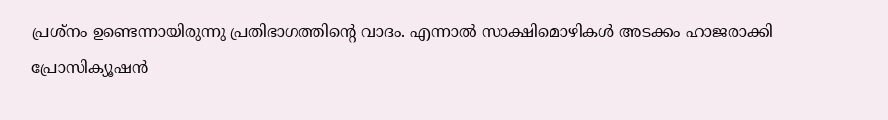പ്രശ്നം ഉണ്ടെന്നായിരുന്നു പ്രതിഭാഗത്തിൻ്റെ വാദം. എന്നാൽ സാക്ഷിമൊഴികൾ അടക്കം ഹാജരാക്കി പ്രോസിക്യൂഷൻ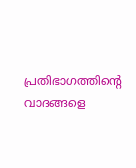പ്രതിഭാഗത്തിൻ്റെ വാദങ്ങളെ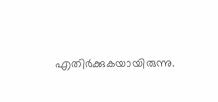എതിർക്കുകയായിരുന്നു.